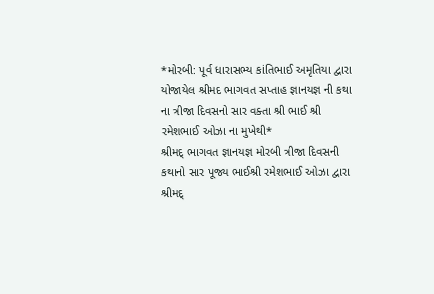*મોરબી: પૂર્વ ધારાસભ્ય કાંતિભાઈ અમૃતિયા દ્વારા યોજાયેલ શ્રીમદ ભાગવત સપ્તાહ જ્ઞાનયજ્ઞ ની કથા ના ત્રીજા દિવસનો સાર વક્તા શ્રી ભાઈ શ્રી રમેશભાઈ ઓઝા ના મુખેથી*
શ્રીમદ્ ભાગવત જ્ઞાનયજ્ઞ મોરબી ત્રીજા દિવસની કથાનો સાર પૂજ્ય ભાઈશ્રી રમેશભાઈ ઓઝા દ્વારા શ્રીમદ્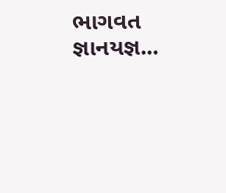ભાગવત જ્ઞાનયજ્ઞ...